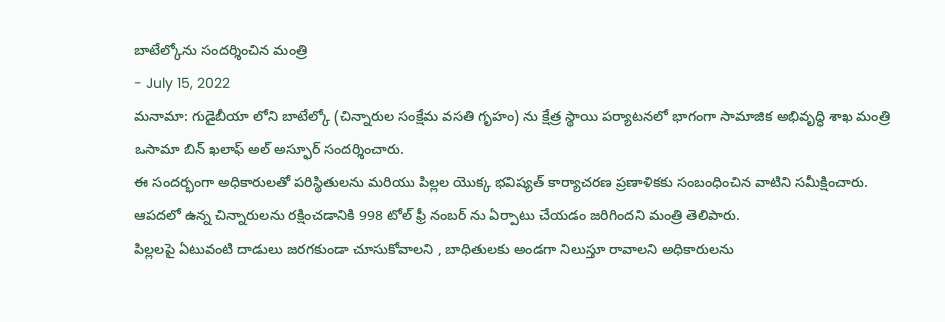బాటేల్కోను సందర్శించిన మంత్రి
- July 15, 2022
మనామా: గుడైబీయా లోని బాటేల్కో (చిన్నారుల సంక్షేమ వసతి గృహం) ను క్షేత్ర స్థాయి పర్యాటనలో భాగంగా సామాజిక అభివృద్ధి శాఖ మంత్రి ఒసామా బిన్ ఖలాఫ్ అల్ అస్ఫూర్ సందర్శించారు.
ఈ సందర్భంగా అధికారులతో పరిస్థితులను మరియు పిల్లల యొక్క భవిష్యత్ కార్యాచరణ ప్రణాళికకు సంబంధించిన వాటిని సమీక్షించారు. ఆపదలో ఉన్న చిన్నారులను రక్షించడానికి 998 టోల్ ఫ్రీ నంబర్ ను ఏర్పాటు చేయడం జరిగిందని మంత్రి తెలిపారు.
పిల్లలపై ఏటువంటి దాడులు జరగకుండా చూసుకోవాలని , బాధితులకు అండగా నిలుస్తూ రావాలని అధికారులను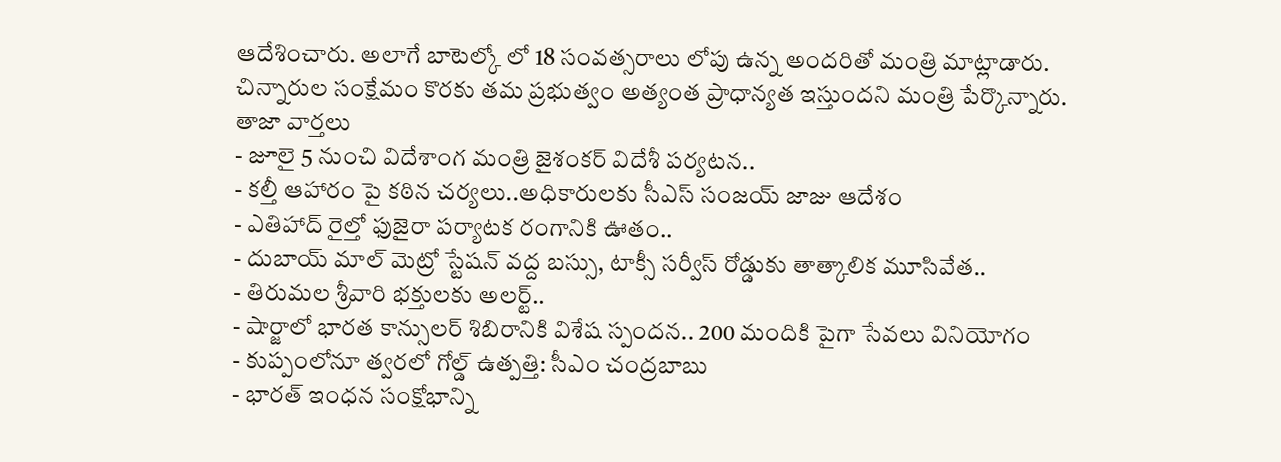ఆదేశించారు. అలాగే బాటెల్కో లో 18 సంవత్సరాలు లోపు ఉన్న అందరితో మంత్రి మాట్లాడారు.
చిన్నారుల సంక్షేమం కొరకు తమ ప్రభుత్వం అత్యంత ప్రాధాన్యత ఇస్తుందని మంత్రి పేర్కొన్నారు.
తాజా వార్తలు
- జూలై 5 నుంచి విదేశాంగ మంత్రి జైశంకర్ విదేశీ పర్యటన..
- కల్తీ ఆహారం పై కఠిన చర్యలు..అధికారులకు సీఎస్ సంజయ్ జాజు ఆదేశం
- ఎతిహాద్ రైల్తో ఫుజైరా పర్యాటక రంగానికి ఊతం..
- దుబాయ్ మాల్ మెట్రో స్టేషన్ వద్ద బస్సు, టాక్సీ సర్వీస్ రోడ్డుకు తాత్కాలిక మూసివేత..
- తిరుమల శ్రీవారి భక్తులకు అలర్ట్..
- షార్జాలో భారత కాన్సులర్ శిబిరానికి విశేష స్పందన.. 200 మందికి పైగా సేవలు వినియోగం
- కుప్పంలోనూ త్వరలో గోల్డ్ ఉత్పత్తి: సీఎం చంద్రబాబు
- భారత్ ఇంధన సంక్షోభాన్ని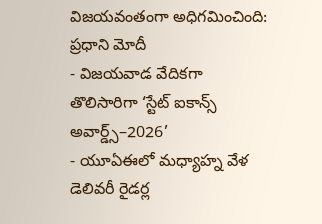విజయవంతంగా అధిగమించింది: ప్రధాని మోదీ
- విజయవాడ వేదికగా తొలిసారిగా ‘స్టేట్ ఐకాన్స్ అవార్డ్స్–2026’
- యూఏఈలో మధ్యాహ్న వేళ డెలివరీ రైడర్ల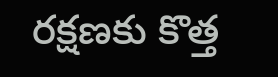రక్షణకు కొత్త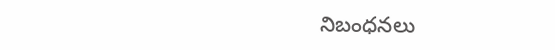నిబంధనలు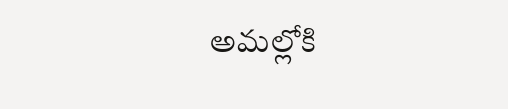అమల్లోకి